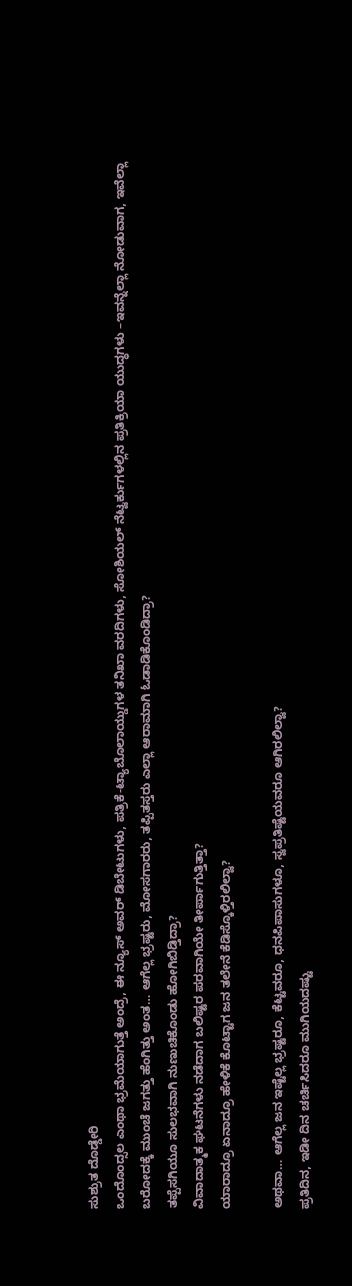ಸುಶ್ರುತ ದೊಡ್ಡೇರಿ
ಒಂದೊಂದ್ಸಲ ಎಂಥಾ ಭ್ರಮೆಯಾಗುತ್ತೆ ಅಂದ್ರೆ, ಈ ನ್ಯೂಸ್ ಅವರ್ ಡಿಬೇಟುಗಳು, ಪತ್ರಿಕೆ-ಟ್ಯಾಬೊಲಾಯ್ಡುಗಳ ತನಿಖಾ ವರದಿಗಳು, ಸೋಶಿಯಲ್ ನೆಟ್ವರ್ಕುಗಳಲ್ಲಿನ ಪ್ರತಿಕ್ರಿಯಾ ಯುದ್ಧಗಳು –ಇವನ್ನೆಲ್ಲಾ ನೋಡುವಾಗ, ಇವೆಲ್ಲಾ ಬರೋದಕ್ಕೆ ಮುಂಚೆ ಜಗತ್ತು ಹೆಂಗಿತ್ತು ಅಂತ… ಆಗೆಲ್ಲ ಭ್ರಷ್ಟರು, ಮೋಸಗಾರರು, ತಪ್ಪಿತಸ್ತರು ಎಲ್ಲಾ ಆರಾಮಾಗಿ ಓಡಾಡಿಕೊಂಡಿದ್ರಾ?
ತಪ್ಪೆಸಗಿಯೂ ಸುಲಭವಾಗಿ ನುಣುಚಿಕೊಂಡು ಹೋಗಿಬಿಡ್ತಿದ್ರಾ?
ವಿವಾದಾತ್ಮಕ ಘಟನೆಗಳು ನಡೆದಾಗ ಬಲಿಷ್ಟರ ಪರವಾಗಿಯೇ ತೀರ್ಪಾಗುತ್ತಿತ್ತಾ?
ಯಾರಾದ್ರೂ ಏನಾದ್ರೂ ಹೇಳಿಕೆ ಕೊಟ್ಟಾಗ ಜನ ತಲೇನೆ ಕೆಡಿಸ್ಕೊಳ್ತಿರಲಿಲ್ವಾ?

ಅಥವಾ… ಆಗೆಲ್ಲ ಜನ ಇಷ್ಟೆಲ್ಲ ಭ್ರಷ್ಟರೂ, ಕೆಟ್ಟವರೂ, ಧನಪಿಪಾಸುಗಳೂ, ಸ್ವಪ್ರತಿಷ್ಟೆಯವರೂ ಆಗಿರಲಿಲ್ವಾ?
ಪ್ರತಿದಿನ, ಇಡೀ ದಿನ ಚರ್ಚಿಸಿದರೂ ಮುಗಿಯದಷ್ಟು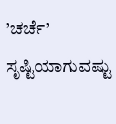’ಚರ್ಚೆ’ ಸೃಷ್ಟಿಯಾಗುವಷ್ಟು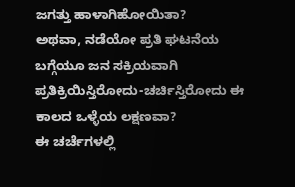ಜಗತ್ತು ಹಾಳಾಗಿಹೋಯಿತಾ?
ಅಥವಾ, ನಡೆಯೋ ಪ್ರತಿ ಘಟನೆಯ ಬಗ್ಗೆಯೂ ಜನ ಸಕ್ರಿಯವಾಗಿ ಪ್ರತಿಕ್ರಿಯಿಸ್ತಿರೋದು-ಚರ್ಚಿಸ್ತಿರೋದು ಈ ಕಾಲದ ಒಳ್ಳೆಯ ಲಕ್ಷಣವಾ?
ಈ ಚರ್ಚೆಗಳಲ್ಲಿ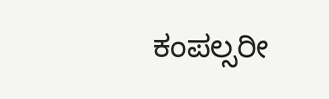ಕಂಪಲ್ಸರೀ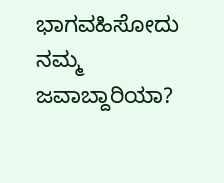ಭಾಗವಹಿಸೋದು ನಮ್ಮ ಜವಾಬ್ದಾರಿಯಾ?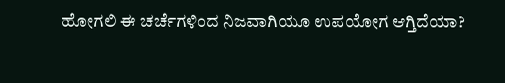ಹೋಗಲಿ ಈ ಚರ್ಚೆಗಳಿಂದ ನಿಜವಾಗಿಯೂ ಉಪಯೋಗ ಆಗ್ತಿದೆಯಾ?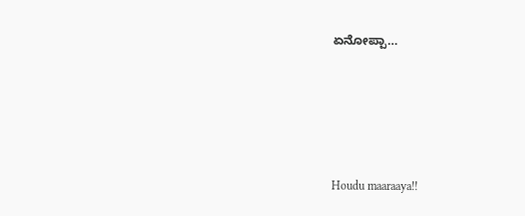ಏನೋಪ್ಪಾ…






Houdu maaraaya!!